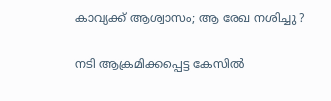കാവ്യക്ക് ആശ്വാസം; ആ രേഖ നശിച്ചു ?

നടി ആക്രമിക്കപ്പെട്ട കേസില്‍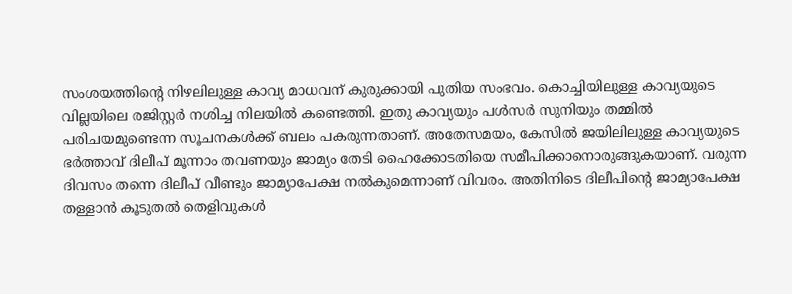സംശയത്തിന്റെ നിഴലിലുള്ള കാവ്യ മാധവന് കുരുക്കായി പുതിയ സംഭവം. കൊച്ചിയിലുള്ള കാവ്യയുടെ വില്ലയിലെ രജിസ്റ്റര്‍ നശിച്ച നിലയില്‍ കണ്ടെത്തി. ഇതു കാവ്യയും പള്‍സര്‍ സുനിയും തമ്മില്‍ പരിചയമുണ്ടെന്ന സൂചനകള്‍ക്ക് ബലം പകരുന്നതാണ്. അതേസമയം, കേസില്‍ ജയിലിലുള്ള കാവ്യയുടെ ഭര്‍ത്താവ് ദിലീപ് മൂന്നാം തവണയും ജാമ്യം തേടി ഹൈക്കോടതിയെ സമീപിക്കാനൊരുങ്ങുകയാണ്. വരുന്ന ദിവസം തന്നെ ദിലീപ് വീണ്ടും ജാമ്യാപേക്ഷ നല്‍കുമെന്നാണ് വിവരം. അതിനിടെ ദിലീപിന്റെ ജാമ്യാപേക്ഷ തള്ളാന്‍ കൂടുതല്‍ തെളിവുകള്‍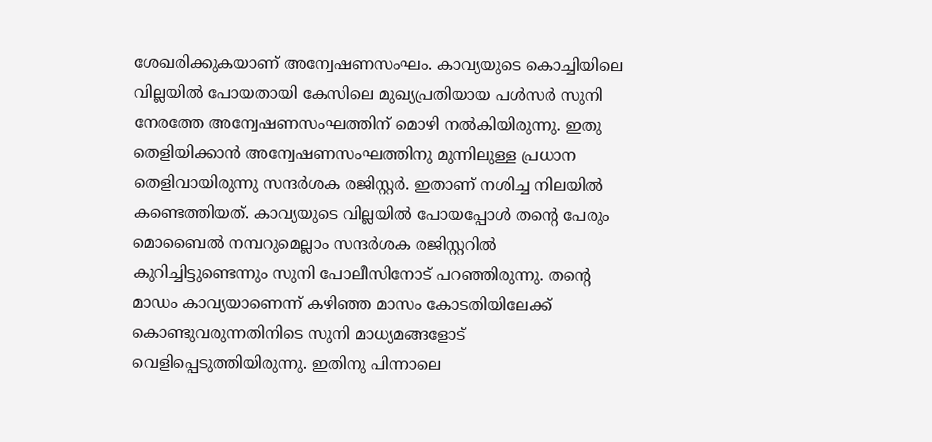ശേഖരിക്കുകയാണ് അന്വേഷണസംഘം. കാവ്യയുടെ കൊച്ചിയിലെ വില്ലയില്‍ പോയതായി കേസിലെ മുഖ്യപ്രതിയായ പള്‍സര്‍ സുനി നേരത്തേ അന്വേഷണസംഘത്തിന് മൊഴി നല്‍കിയിരുന്നു. ഇതു തെളിയിക്കാന്‍ അന്വേഷണസംഘത്തിനു മുന്നിലുള്ള പ്രധാന തെളിവായിരുന്നു സന്ദര്‍ശക രജിസ്റ്റര്‍. ഇതാണ് നശിച്ച നിലയില്‍ കണ്ടെത്തിയത്. കാവ്യയുടെ വില്ലയില്‍ പോയപ്പോള്‍ തന്റെ പേരും മൊബൈല്‍ നമ്പറുമെല്ലാം സന്ദര്‍ശക രജിസ്റ്ററില്‍ കുറിച്ചിട്ടുണ്ടെന്നും സുനി പോലീസിനോട് പറഞ്ഞിരുന്നു. തന്റെ മാഡം കാവ്യയാണെന്ന് കഴിഞ്ഞ മാസം കോടതിയിലേക്ക് കൊണ്ടുവരുന്നതിനിടെ സുനി മാധ്യമങ്ങളോട് വെളിപ്പെടുത്തിയിരുന്നു. ഇതിനു പിന്നാലെ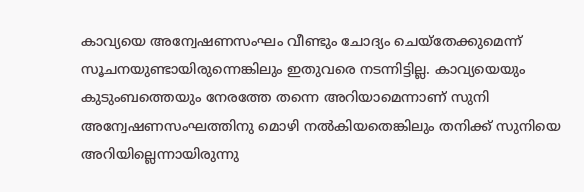കാവ്യയെ അന്വേഷണസംഘം വീണ്ടും ചോദ്യം ചെയ്‌തേക്കുമെന്ന് സൂചനയുണ്ടായിരുന്നെങ്കിലും ഇതുവരെ നടന്നിട്ടില്ല. കാവ്യയെയും കുടുംബത്തെയും നേരത്തേ തന്നെ അറിയാമെന്നാണ് സുനി അന്വേഷണസംഘത്തിനു മൊഴി നല്‍കിയതെങ്കിലും തനിക്ക് സുനിയെ അറിയില്ലെന്നായിരുന്നു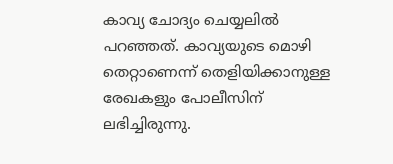കാവ്യ ചോദ്യം ചെയ്യലില്‍ പറഞ്ഞത്. കാവ്യയുടെ മൊഴി തെറ്റാണെന്ന് തെളിയിക്കാനുള്ള രേഖകളും പോലീസിന് ലഭിച്ചിരുന്നു.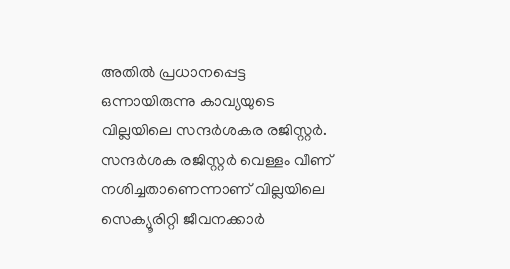അതില്‍ പ്രധാനപ്പെട്ട ഒന്നായിരുന്നു കാവ്യയുടെ വില്ലയിലെ സന്ദര്‍ശകര രജിസ്റ്റര്‍. സന്ദര്‍ശക രജിസ്റ്റര്‍ വെള്ളം വീണ് നശിച്ചതാണെന്നാണ് വില്ലയിലെ സെക്യൂരിറ്റി ജീവനക്കാര്‍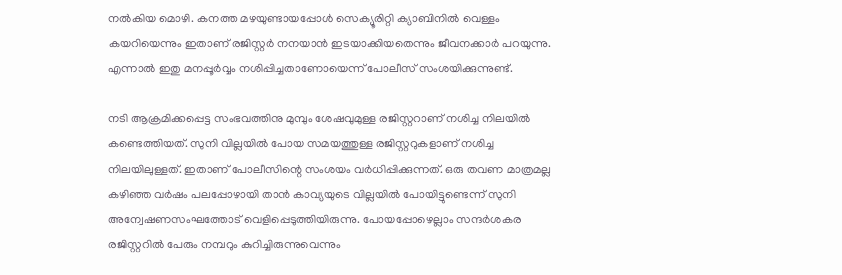നല്‍കിയ മൊഴി. കനത്ത മഴയുണ്ടായപ്പോള്‍ സെക്യൂരിറ്റി ക്യാബിനില്‍ വെള്ളം കയറിയെന്നും ഇതാണ് രജിസ്റ്റര്‍ നനയാന്‍ ഇടയാക്കിയതെന്നും ജീവനക്കാര്‍ പറയുന്നു. എന്നാല്‍ ഇതു മനപ്പൂര്‍വ്വം നശിപ്പിച്ചതാണോയെന്ന് പോലീസ് സംശയിക്കുന്നുണ്ട്.

നടി ആക്രമിക്കപ്പെട്ട സംഭവത്തിനു മുമ്പും ശേഷവുമുള്ള രജിസ്റ്ററാണ് നശിച്ച നിലയില്‍ കണ്ടെത്തിയത്. സുനി വില്ലയില്‍ പോയ സമയത്തുള്ള രജിസ്റ്ററുകളാണ് നശിച്ച നിലയിലുള്ളത്. ഇതാണ് പോലീസിന്റെ സംശയം വര്‍ധിപ്പിക്കുന്നത്. ഒരു തവണ മാത്രമല്ല കഴിഞ്ഞ വര്‍ഷം പലപ്പോഴായി താന്‍ കാവ്യയുടെ വില്ലയില്‍ പോയിട്ടുണ്ടെന്ന് സുനി അന്വേഷണസംഘത്തോട് വെളിപ്പെടുത്തിയിരുന്നു. പോയപ്പോഴെല്ലാം സന്ദര്‍ശകര രജിസ്റ്ററില്‍ പേരും നമ്പറും കുറിച്ചിരുന്നുവെന്നും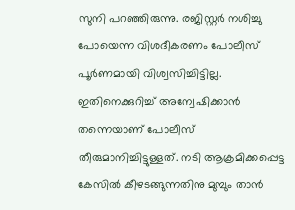സുനി പറഞ്ഞിരുന്നു. രജിസ്റ്റര്‍ നശിച്ചു പോയെന്ന വിശദീകരണം പോലീസ് പൂര്‍ണമായി വിശ്വസിച്ചിട്ടില്ല. ഇതിനെക്കുറിച്ച് അന്വേഷിക്കാന്‍ തന്നെയാണ് പോലീസ് തീരുമാനിച്ചിട്ടുള്ളത്. നടി ആക്രമിക്കപ്പെട്ട കേസില്‍ കീഴടങ്ങുന്നതിനു മുമ്പും താന്‍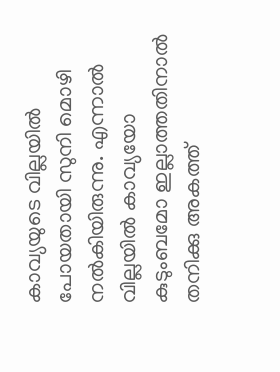കാവ്യയുടെ വില്ലയില്‍ പോയതായി സുനി മൊഴി നല്‍കിയിരുന്നു. എന്നാല്‍ വില്ലയില്‍ കാവ്യയോ കുടുംബമോ ഇല്ലാത്തതിനാല്‍ തനിക്കു അകത്ത്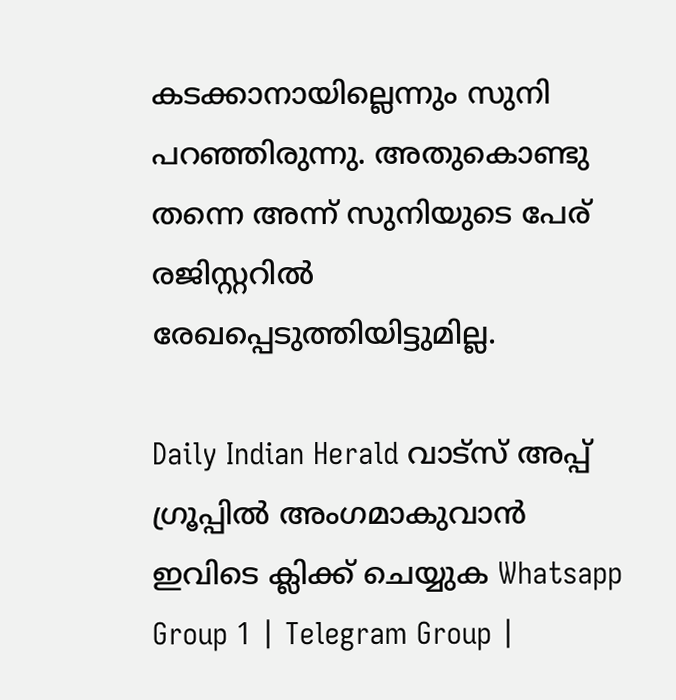കടക്കാനായില്ലെന്നും സുനി പറഞ്ഞിരുന്നു. അതുകൊണ്ടു തന്നെ അന്ന് സുനിയുടെ പേര് രജിസ്റ്ററില്‍ രേഖപ്പെടുത്തിയിട്ടുമില്ല.

Daily Indian Herald വാട്സ് അപ്പ് ഗ്രൂപ്പിൽ അംഗമാകുവാൻ ഇവിടെ ക്ലിക്ക് ചെയ്യുക Whatsapp Group 1 | Telegram Group |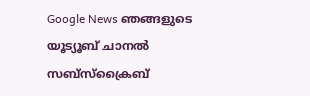Google News ഞങ്ങളുടെ യൂട്യൂബ് ചാനൽ സബ്സ്ക്രൈബ്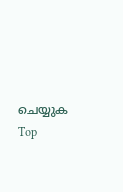ചെയ്യുക
Top